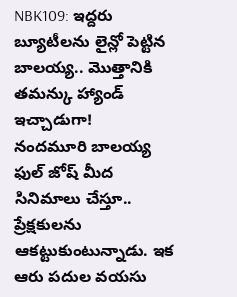NBK109: ఇద్దరు బ్యూటీలను లైన్లో పెట్టిన బాలయ్య.. మొత్తానికి తమన్కు హ్యాండ్ ఇచ్చాడుగా!
నందమూరి బాలయ్య ఫుల్ జోష్ మీద సినిమాలు చేస్తూ.. ప్రేక్షకులను ఆకట్టుకుంటున్నాడు. ఇక ఆరు పదుల వయసు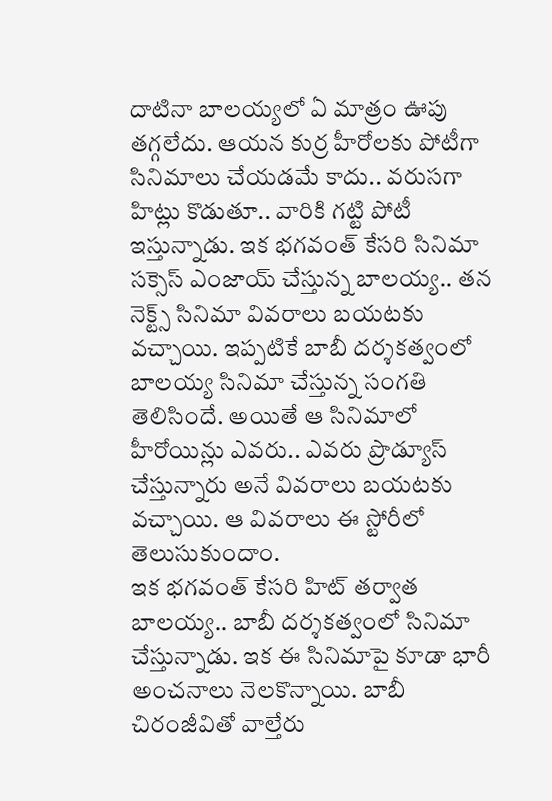దాటినా బాలయ్యలో ఏ మాత్రం ఊపు తగ్గలేదు. ఆయన కుర్ర హీరోలకు పోటీగా సినిమాలు చేయడమే కాదు.. వరుసగా హిట్లు కొడుతూ.. వారికి గట్టి పోటీ ఇస్తున్నాడు. ఇక భగవంత్ కేసరి సినిమా సక్సెస్ ఎంజాయ్ చేస్తున్న బాలయ్య.. తన నెక్ట్స్ సినిమా వివరాలు బయటకు వచ్చాయి. ఇప్పటికే బాబీ దర్శకత్వంలో బాలయ్య సినిమా చేస్తున్న సంగతి తెలిసిందే. అయితే ఆ సినిమాలో హీరోయిన్లు ఎవరు.. ఎవరు ప్రొడ్యూస్ చేస్తున్నారు అనే వివరాలు బయటకు వచ్చాయి. ఆ వివరాలు ఈ స్టోరీలో తెలుసుకుందాం.
ఇక భగవంత్ కేసరి హిట్ తర్వాత బాలయ్య.. బాబీ దర్శకత్వంలో సినిమా చేస్తున్నాడు. ఇక ఈ సినిమాపై కూడా భారీ అంచనాలు నెలకొన్నాయి. బాబీ చిరంజీవితో వాల్తేరు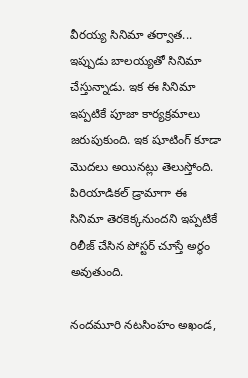వీరయ్య సినిమా తర్వాత... ఇప్పుడు బాలయ్యతో సినిమా చేస్తున్నాడు. ఇక ఈ సినిమా ఇప్పటికే పూజా కార్యక్రమాలు జరుపుకుంది. ఇక షూటింగ్ కూడా మొదలు అయినట్లు తెలుస్తోంది. పిరియాడికల్ డ్రామాగా ఈ సినిమా తెరకెక్కనుందని ఇప్పటికే రిలీజ్ చేసిన పోస్టర్ చూస్తే అర్థం అవుతుంది.

నందమూరి నటసింహం అఖండ,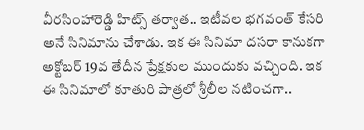వీరసింహారెడ్డి హిట్స్ తర్వాత.. ఇటీవల భగవంత్ కేసరి అనే సినిమాను చేశాడు. ఇక ఈ సినిమా దసరా కానుకగా అక్టోబర్ 19వ తేదీన ప్రేక్షకుల ముందుకు వచ్చింది. ఇక ఈ సినిమాలో కూతురి పాత్రలో శ్రీలీల నటించగా..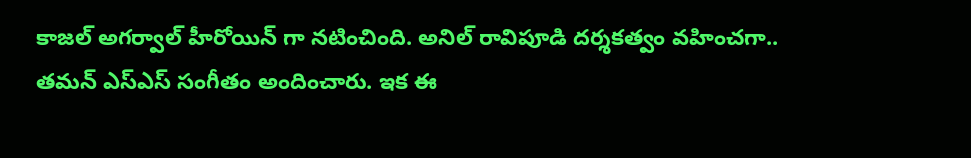కాజల్ అగర్వాల్ హీరోయిన్ గా నటించింది. అనిల్ రావిపూడి దర్శకత్వం వహించగా.. తమన్ ఎస్ఎస్ సంగీతం అందించారు. ఇక ఈ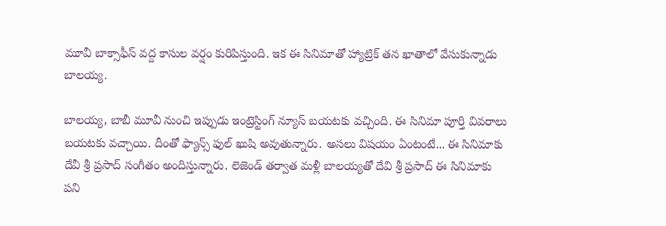మూవీ బాక్సాఫీస్ వద్ద కాసుల వర్షం కురిపిస్తుంది. ఇక ఈ సినిమాతో హ్యాట్రిక్ తన ఖాతాలో వేసుకున్నాడు బాలయ్య.

బాలయ్య, బాబీ మూవీ నుంచి ఇప్పుడు ఇంట్రెస్టింగ్ న్యూస్ బయటకు వచ్చింది. ఈ సినిమా పూర్తి వివరాలు బయటకు వచ్చాయి. దీంతో ఫ్యాన్స్ ఫుల్ ఖుషి అవుతున్నారు. అసలు విషయం ఏంటంటే... ఈ సినిమాకు దేవీ శ్రీ ప్రసాద్ సంగీతం అందిస్తున్నారు. లెజెండ్ తర్వాత మళ్లీ బాలయ్యతో దేవి శ్రీ ప్రసాద్ ఈ సినిమాకు పని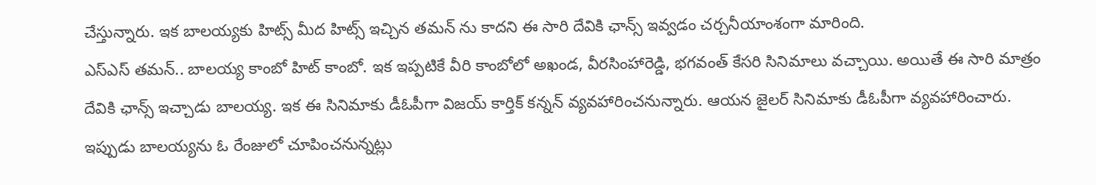చేస్తున్నారు. ఇక బాలయ్యకు హిట్స్ మీద హిట్స్ ఇచ్చిన తమన్ ను కాదని ఈ సారి దేవికి ఛాన్స్ ఇవ్వడం చర్చనీయాంశంగా మారింది.
ఎస్ఎస్ తమన్.. బాలయ్య కాంబో హిట్ కాంబో. ఇక ఇప్పటికే వీరి కాంబోలో అఖండ, వీరసింహారెడ్డి, భగవంత్ కేసరి సినిమాలు వచ్చాయి. అయితే ఈ సారి మాత్రం దేవికి ఛాన్స్ ఇచ్చాడు బాలయ్య. ఇక ఈ సినిమాకు డీఓపీగా విజయ్ కార్తిక్ కన్నన్ వ్యవహారించనున్నారు. ఆయన జైలర్ సినిమాకు డీఓపీగా వ్యవహారించారు. ఇప్పుడు బాలయ్యను ఓ రేంజులో చూపించనున్నట్లు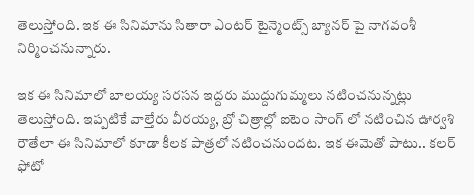తెలుస్తోంది. ఇక ఈ సినిమాను సితారా ఎంటర్ టైన్మెంట్స్ బ్యానర్ పై నాగవంశీ నిర్మించనున్నారు.

ఇక ఈ సినిమాలో బాలయ్య సరసన ఇద్దరు ముద్దుగుమ్మలు నటించనున్నట్లు తెలుస్తోంది. ఇప్పటికే వాల్తేరు వీరయ్య, బ్రో చిత్రాల్లో ఐటెం సాంగ్ లో నటించిన ఊర్వశి రౌతేలా ఈ సినిమాలో కూడా కీలక పాత్రలో నటించనుందట. ఇక ఈమెతో పాటు.. కలర్ ఫోటో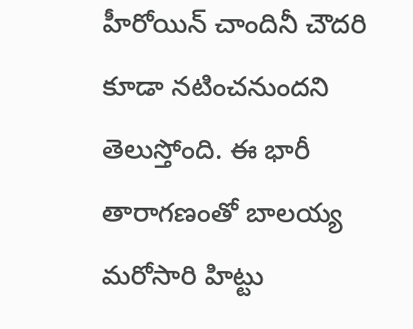హీరోయిన్ చాందినీ చౌదరి కూడా నటించనుందని తెలుస్తోంది. ఈ భారీ తారాగణంతో బాలయ్య మరోసారి హిట్టు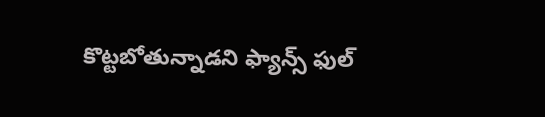కొట్టబోతున్నాడని ఫ్యాన్స్ ఫుల్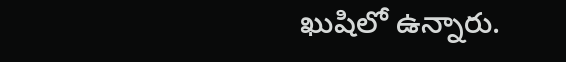ఖుషిలో ఉన్నారు.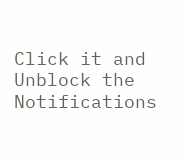Click it and Unblock the Notifications